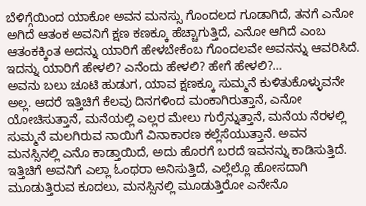ಬೆಳಿಗ್ಗೆಯಿಂದ ಯಾಕೋ ಅವನ ಮನಸ್ಸು ಗೊಂದಲದ ಗೂಡಾಗಿದೆ, ತನಗೆ ಎನೋ ಅಗಿದೆ ಆತಂಕ ಅವನಿಗೆ ಕ್ಷಣ ಕಣಕ್ಕೂ ಹೆಚ್ಚಾಗುತ್ತಿದೆ, ಎನೋ ಆಗಿದೆ ಎಂಬ ಆತಂಕಕ್ಕಿಂತ ಅದನ್ನು ಯಾರಿಗೆ ಹೇಳಬೇಕೆಂಬ ಗೊಂದಲವೇ ಅವನನ್ನು ಆವರಿಸಿದೆ. ಇದನ್ನು ಯಾರಿಗೆ ಹೇಳಲಿ? ಎನೆಂದು ಹೇಳಲಿ? ಹೇಗೆ ಹೇಳಲಿ?…
ಅವನು ಬಲು ಚೂಟಿ ಹುಡುಗ, ಯಾವ ಕ್ಷಣಕ್ಕೂ ಸುಮ್ಮನೆ ಕುಳಿತುಕೊಳ್ಳುವನೇ ಅಲ್ಲ. ಆದರೆ ಇತ್ತಿಚಿಗೆ ಕೆಲವು ದಿನಗಳಿಂದ ಮಂಕಾಗಿರುತ್ತಾನೆ, ಎನೋ ಯೋಚಿಸುತ್ತಾನೆ, ಮನೆಯಲ್ಲಿ ಎಲ್ಲರ ಮೇಲು ಗುರ್ರೆನ್ನುತ್ತಾನೆ, ಮನೆಯ ನೆರಳಲ್ಲಿ ಸುಮ್ಮನೆ ಮಲಗಿರುವ ನಾಯಿಗೆ ವಿನಾಕಾರಣ ಕಲ್ಲೆಸೆಯುತ್ತಾನೆ. ಅವನ ಮನಸ್ಸಿನಲ್ಲಿ ಎನೊ ಕಾಡ್ತಾಯಿದೆ, ಅದು ಹೊರಗೆ ಬರದೆ ಇವನನ್ನು ಕಾಡಿಸುತ್ತಿದೆ.
ಇತ್ತಿಚಿಗೆ ಅವನಿಗೆ ಎಲ್ಲಾ ಓಂಥರಾ ಅನಿಸುತ್ತಿದೆ, ಎಲ್ಲೆಲ್ಲೊ ಹೋಸದಾಗಿ ಮೂಡುತ್ತಿರುವ ಕೂದಲು, ಮನಸ್ಸಿನಲ್ಲಿ ಮೂಡುತ್ತಿರೋ ಎನೇನೊ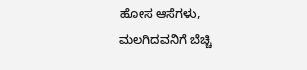ಹೋಸ ಆಸೆಗಳು, ಮಲಗಿದವನಿಗೆ ಬೆಚ್ಚಿ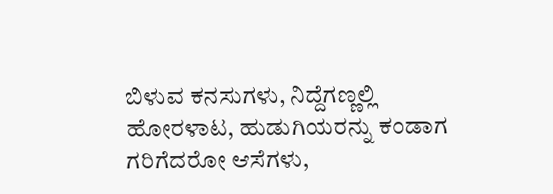ಬಿಳುವ ಕನಸುಗಳು, ನಿದ್ದೆಗಣ್ಣಲ್ಲಿ ಹೋರಳಾಟ, ಹುಡುಗಿಯರನ್ನು ಕಂಡಾಗ ಗರಿಗೆದರೋ ಆಸೆಗಳು,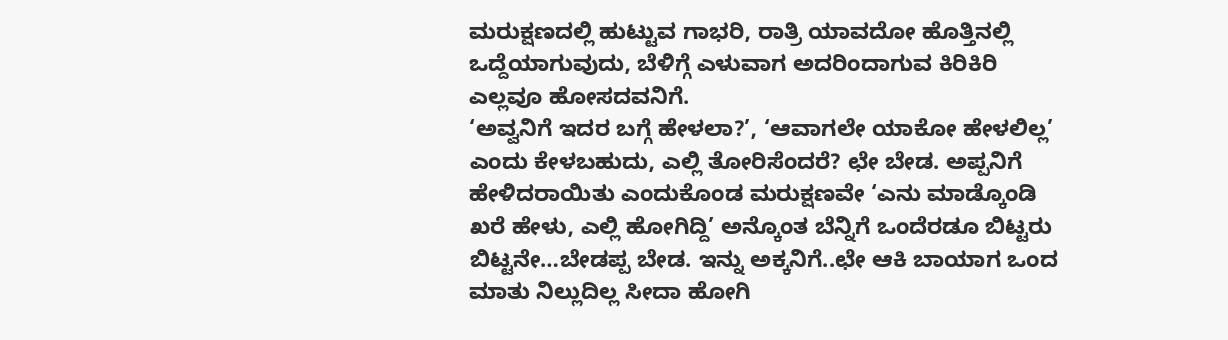ಮರುಕ್ಷಣದಲ್ಲಿ ಹುಟ್ಟುವ ಗಾಭರಿ, ರಾತ್ರಿ ಯಾವದೋ ಹೊತ್ತಿನಲ್ಲಿ ಒದ್ದೆಯಾಗುವುದು, ಬೆಳಿಗ್ಗೆ ಎಳುವಾಗ ಅದರಿಂದಾಗುವ ಕಿರಿಕಿರಿ ಎಲ್ಲವೂ ಹೋಸದವನಿಗೆ.
‘ಅವ್ವನಿಗೆ ಇದರ ಬಗ್ಗೆ ಹೇಳಲಾ?’, ‘ಆವಾಗಲೇ ಯಾಕೋ ಹೇಳಲಿಲ್ಲ’ ಎಂದು ಕೇಳಬಹುದು, ಎಲ್ಲಿ ತೋರಿಸೆಂದರೆ? ಛೇ ಬೇಡ. ಅಪ್ಪನಿಗೆ ಹೇಳಿದರಾಯಿತು ಎಂದುಕೊಂಡ ಮರುಕ್ಷಣವೇ ‘ಎನು ಮಾಡ್ಕೊಂಡಿ ಖರೆ ಹೇಳು, ಎಲ್ಲಿ ಹೋಗಿದ್ದಿ’ ಅನ್ಕೊಂತ ಬೆನ್ನಿಗೆ ಒಂದೆರಡೂ ಬಿಟ್ಟರು ಬಿಟ್ಟನೇ…ಬೇಡಪ್ಪ ಬೇಡ. ಇನ್ನು ಅಕ್ಕನಿಗೆ..ಛೇ ಆಕಿ ಬಾಯಾಗ ಒಂದ ಮಾತು ನಿಲ್ಲುದಿಲ್ಲ ಸೀದಾ ಹೋಗಿ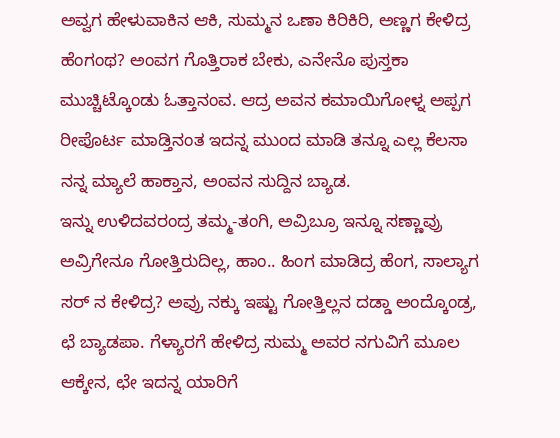ಅವ್ವಗ ಹೇಳುವಾಕಿನ ಆಕಿ, ಸುಮ್ಮನ ಒಣಾ ಕಿರಿಕಿರಿ, ಅಣ್ಣಗ ಕೇಳಿದ್ರ ಹೆಂಗಂಥ? ಅಂವಗ ಗೊತ್ತಿರಾಕ ಬೇಕು, ಎನೇನೊ ಪುಸ್ತಕಾ ಮುಚ್ಚಿಟ್ಕೊಂಡು ಓತ್ತಾನಂವ. ಆದ್ರ ಅವನ ಕಮಾಯಿಗೋಳ್ನ ಅಪ್ಪಗ ರೀಪೊರ್ಟ ಮಾಡ್ತಿನಂತ ಇದನ್ನ ಮುಂದ ಮಾಡಿ ತನ್ನೂ ಎಲ್ಲ ಕೆಲಸಾ ನನ್ನ ಮ್ಯಾಲೆ ಹಾಕ್ತಾನ, ಅಂವನ ಸುದ್ದಿನ ಬ್ಯಾಡ.
ಇನ್ನು ಉಳಿದವರಂದ್ರ ತಮ್ಮ-ತಂಗಿ, ಅವ್ರಿಬ್ರೂ ಇನ್ನೂ ಸಣ್ಣಾವ್ರು ಅವ್ರಿಗೇನೂ ಗೋತ್ತಿರುದಿಲ್ಲ, ಹಾಂ.. ಹಿಂಗ ಮಾಡಿದ್ರ ಹೆಂಗ, ಸಾಲ್ಯಾಗ ಸರ್ ನ ಕೇಳಿದ್ರ? ಅವ್ರು ನಕ್ಕು ಇಷ್ಟು ಗೋತ್ತಿಲ್ಲನ ದಡ್ಡಾ ಅಂದ್ಕೊಂಡ್ರ, ಛೆ ಬ್ಯಾಡಪಾ. ಗೆಳ್ಯಾರಗೆ ಹೇಳಿದ್ರ ಸುಮ್ಮ ಅವರ ನಗುವಿಗೆ ಮೂಲ ಆಕ್ಕೇನ, ಛೇ ಇದನ್ನ ಯಾರಿಗೆ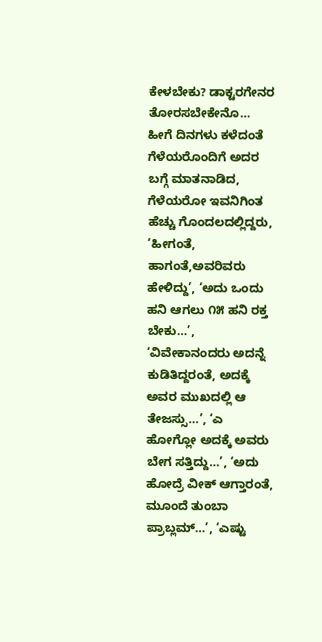ಕೇಳಬೇಕು? ಡಾಕ್ಟರಗೇನರ ತೋರಸಬೇಕೇನೊ…
ಹೀಗೆ ದಿನಗಳು ಕಳೆದಂತೆ ಗೆಳೆಯರೊಂದಿಗೆ ಅದರ ಬಗ್ಗೆ ಮಾತನಾಡಿದ, ಗೆಳೆಯರೋ ಇವನಿಗಿಂತ ಹೆಚ್ಚು ಗೊಂದಲದಲ್ಲಿದ್ದರು, ‘ಹೀಗಂತೆ, ಹಾಗಂತೆ,ಅವರಿವರು ಹೇಳಿದ್ದು’, ‘ಅದು ಒಂದು ಹನಿ ಆಗಲು ೧೫ ಹನಿ ರಕ್ತ ಬೇಕು…’, ‘ವಿವೇಕಾನಂದರು ಅದನ್ನೆ ಕುಡಿತಿದ್ದರಂತೆ, ಅದಕ್ಕೆ ಅವರ ಮುಖದಲ್ಲಿ ಆ ತೇಜಸ್ಸು…’, ‘ಎ ಹೋಗ್ಲೋ ಅದಕ್ಕೆ ಅವರು ಬೇಗ ಸತ್ತಿದ್ದು…’, ‘ಅದು ಹೋದ್ರೆ ವೀಕ್ ಆಗ್ತಾರಂತೆ, ಮೂಂದೆ ತುಂಬಾ ಪ್ರಾಬ್ಲಮ್…’, ‘ಎಷ್ಟು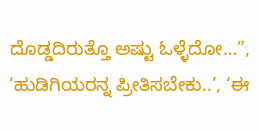ದೊಡ್ಡದಿರುತ್ತೊ ಅಷ್ಟು ಓಳ್ಳೆದೋ…”, ‘ಹುಡಿಗಿಯರನ್ನ ಪ್ರೀತಿಸಬೇಕು..’, ‘ಈ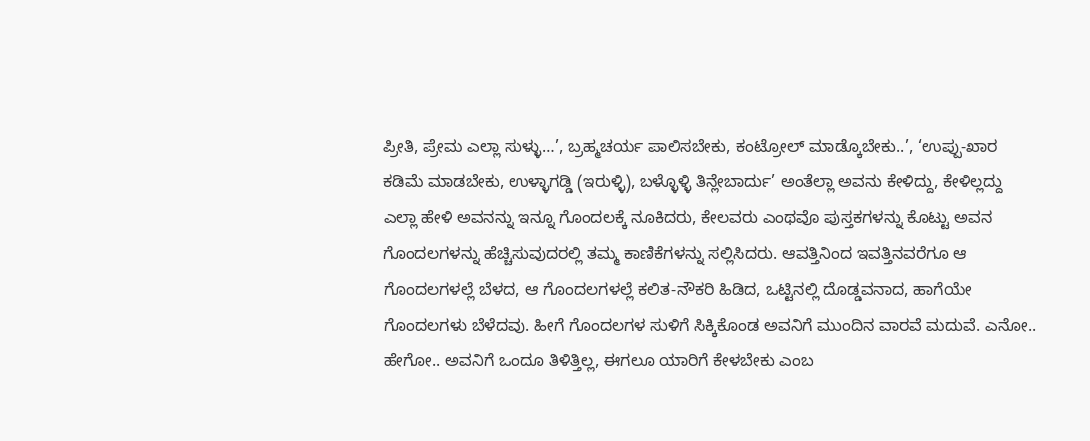ಪ್ರೀತಿ, ಪ್ರೇಮ ಎಲ್ಲಾ ಸುಳ್ಳು…’, ಬ್ರಹ್ಮಚರ್ಯ ಪಾಲಿಸಬೇಕು, ಕಂಟ್ರೋಲ್ ಮಾಡ್ಕೊಬೇಕು..’, ‘ಉಪ್ಪು-ಖಾರ ಕಡಿಮೆ ಮಾಡಬೇಕು, ಉಳ್ಳಾಗಡ್ಡಿ (ಇರುಳ್ಳಿ), ಬಳ್ಳೊಳ್ಳಿ ತಿನ್ಲೇಬಾರ್ದು’ ಅಂತೆಲ್ಲಾ ಅವನು ಕೇಳಿದ್ದು, ಕೇಳಿಲ್ಲದ್ದು ಎಲ್ಲಾ ಹೇಳಿ ಅವನನ್ನು ಇನ್ನೂ ಗೊಂದಲಕ್ಕೆ ನೂಕಿದರು, ಕೇಲವರು ಎಂಥವೊ ಪುಸ್ತಕಗಳನ್ನು ಕೊಟ್ಟು ಅವನ ಗೊಂದಲಗಳನ್ನು ಹೆಚ್ಚಿಸುವುದರಲ್ಲಿ ತಮ್ಮ ಕಾಣಿಕೆಗಳನ್ನು ಸಲ್ಲಿಸಿದರು. ಆವತ್ತಿನಿಂದ ಇವತ್ತಿನವರೆಗೂ ಆ ಗೊಂದಲಗಳಲ್ಲೆ ಬೆಳದ, ಆ ಗೊಂದಲಗಳಲ್ಲೆ ಕಲಿತ-ನೌಕರಿ ಹಿಡಿದ, ಒಟ್ಟಿನಲ್ಲಿ ದೊಡ್ಡವನಾದ, ಹಾಗೆಯೇ ಗೊಂದಲಗಳು ಬೆಳೆದವು. ಹೀಗೆ ಗೊಂದಲಗಳ ಸುಳಿಗೆ ಸಿಕ್ಕಿಕೊಂಡ ಅವನಿಗೆ ಮುಂದಿನ ವಾರವೆ ಮದುವೆ. ಎನೋ.. ಹೇಗೋ.. ಅವನಿಗೆ ಒಂದೂ ತಿಳಿತ್ತಿಲ್ಲ, ಈಗಲೂ ಯಾರಿಗೆ ಕೇಳಬೇಕು ಎಂಬ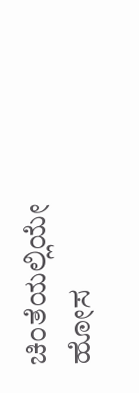ಚಿಂತೆಯಲ್ಲಿಯೇ ಹೋಸ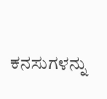ಕನಸುಗಳನ್ನು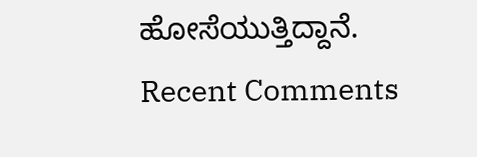ಹೋಸೆಯುತ್ತಿದ್ದಾನೆ.
Recent Comments